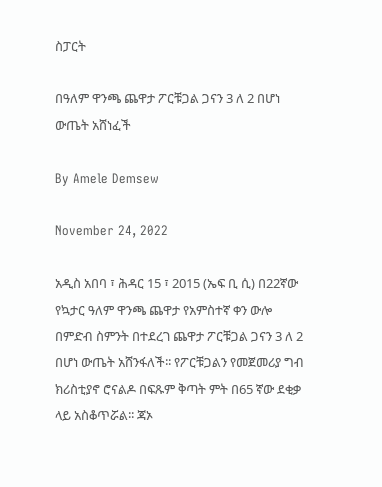ስፓርት

በዓለም ዋንጫ ጨዋታ ፖርቹጋል ጋናን 3 ለ 2 በሆነ ውጤት አሸነፈች

By Amele Demsew

November 24, 2022

አዲስ አበባ ፣ ሕዳር 15 ፣ 2015 (ኤፍ ቢ ሲ) በ22ኛው የኳታር ዓለም ዋንጫ ጨዋታ የአምስተኛ ቀን ውሎ በምድብ ስምንት በተደረገ ጨዋታ ፖርቹጋል ጋናን 3 ለ 2 በሆነ ውጤት አሸንፋለች፡፡ የፖርቹጋልን የመጀመሪያ ግብ ክሪስቲያኖ ሮናልዶ በፍጹም ቅጣት ምት በ65 ኛው ደቂቃ ላይ አስቆጥሯል፡፡ ጃኦ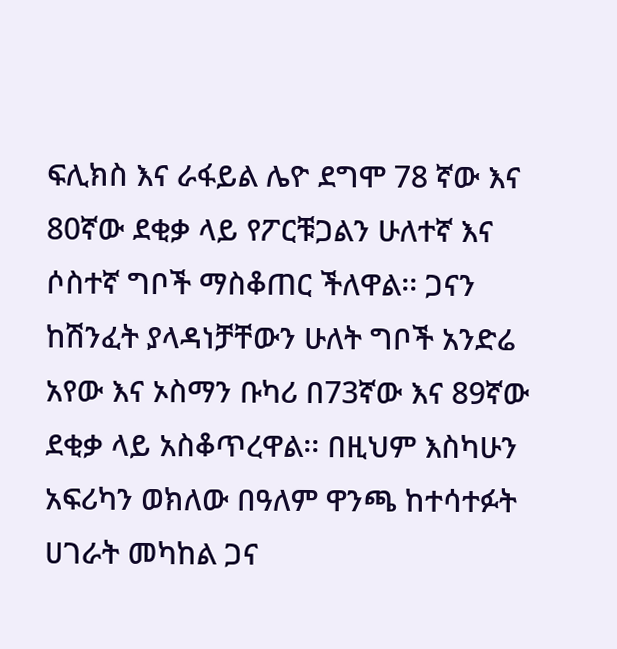ፍሊክስ እና ራፋይል ሌዮ ደግሞ 78 ኛው እና 80ኛው ደቂቃ ላይ የፖርቹጋልን ሁለተኛ እና ሶስተኛ ግቦች ማስቆጠር ችለዋል፡፡ ጋናን ከሽንፈት ያላዳነቻቸውን ሁለት ግቦች አንድሬ አየው እና ኦስማን ቡካሪ በ73ኛው እና 89ኛው ደቂቃ ላይ አስቆጥረዋል፡፡ በዚህም እስካሁን አፍሪካን ወክለው በዓለም ዋንጫ ከተሳተፉት ሀገራት መካከል ጋና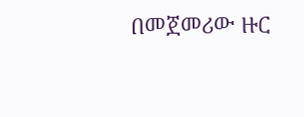በመጀመሪው ዙር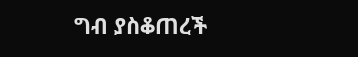ግብ ያስቆጠረች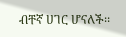ብቸኛ ሀገር ሆናለች፡፡